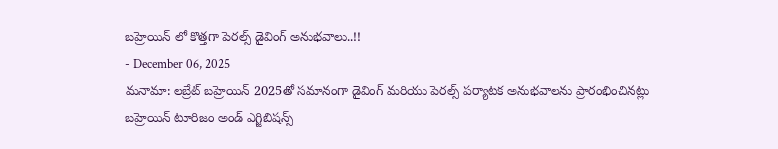బహ్రెయిన్ లో కొత్తగా పెరల్స్ డైవింగ్ అనుభవాలు..!!
- December 06, 2025
మనామా: లబ్రేట్ బహ్రెయిన్ 2025తో సమానంగా డైవింగ్ మరియు పెరల్స్ పర్యాటక అనుభవాలను ప్రారంభించినట్లు బహ్రెయిన్ టూరిజం అండ్ ఎగ్జిబిషన్స్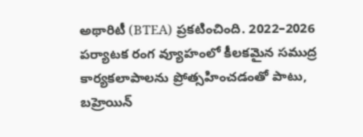అథారిటీ (BTEA) ప్రకటించింది. 2022–2026 పర్యాటక రంగ వ్యూహంలో కీలకమైన సముద్ర కార్యకలాపాలను ప్రోత్సహించడంతో పాటు, బహ్రెయిన్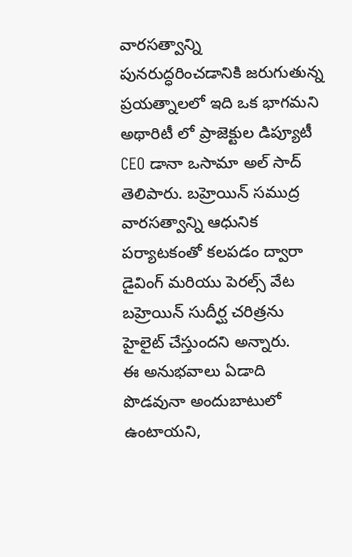వారసత్వాన్ని పునరుద్ధరించడానికి జరుగుతున్న ప్రయత్నాలలో ఇది ఒక భాగమని అథారిటీ లో ప్రాజెక్టుల డిప్యూటీ CEO డానా ఒసామా అల్ సాద్ తెలిపారు. బహ్రెయిన్ సముద్ర వారసత్వాన్ని ఆధునిక పర్యాటకంతో కలపడం ద్వారా డైవింగ్ మరియు పెరల్స్ వేట బహ్రెయిన్ సుదీర్ఘ చరిత్రను హైలైట్ చేస్తుందని అన్నారు.
ఈ అనుభవాలు ఏడాది పొడవునా అందుబాటులో ఉంటాయని,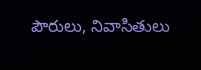పౌరులు, నివాసితులు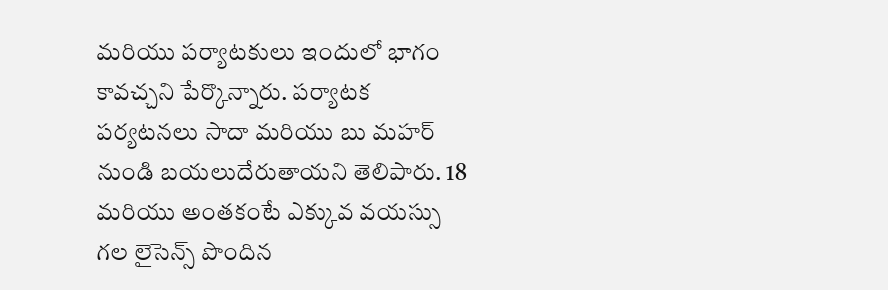మరియు పర్యాటకులు ఇందులో భాగం కావచ్చని పేర్కొన్నారు. పర్యాటక పర్యటనలు సాదా మరియు బు మహర్ నుండి బయలుదేరుతాయని తెలిపారు. 18 మరియు అంతకంటే ఎక్కువ వయస్సు గల లైసెన్స్ పొందిన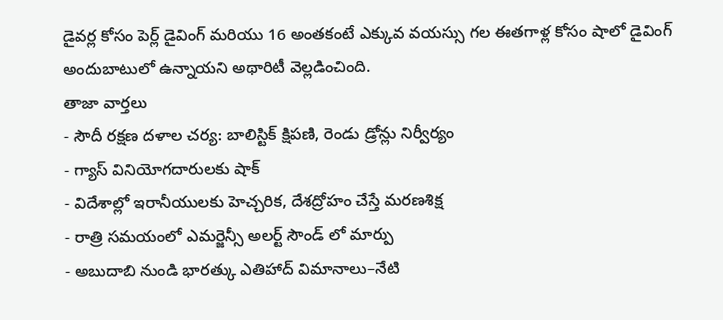డైవర్ల కోసం పెర్ల్ డైవింగ్ మరియు 16 అంతకంటే ఎక్కువ వయస్సు గల ఈతగాళ్ల కోసం షాలో డైవింగ్ అందుబాటులో ఉన్నాయని అథారిటీ వెల్లడించింది.
తాజా వార్తలు
- సౌదీ రక్షణ దళాల చర్య: బాలిస్టిక్ క్షిపణి, రెండు డ్రోన్లు నిర్వీర్యం
- గ్యాస్ వినియోగదారులకు షాక్
- విదేశాల్లో ఇరానీయులకు హెచ్చరిక, దేశద్రోహం చేస్తే మరణశిక్ష
- రాత్రి సమయంలో ఎమర్జెన్సీ అలర్ట్ సౌండ్ లో మార్పు
- అబుదాబి నుండి భారత్కు ఎతిహాద్ విమానాలు–నేటి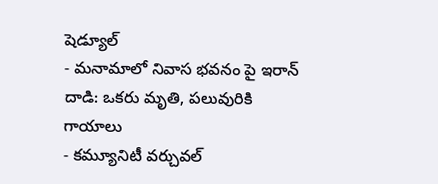షెడ్యూల్
- మనామాలో నివాస భవనం పై ఇరాన్ దాడి: ఒకరు మృతి, పలువురికి గాయాలు
- కమ్యూనిటీ వర్చువల్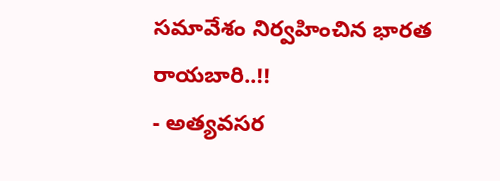సమావేశం నిర్వహించిన భారత రాయబారి..!!
- అత్యవసర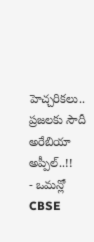హెచ్చరికలు.. ప్రజలకు సౌదీ అరేబియా అప్పీల్..!!
- ఒమన్లో CBSE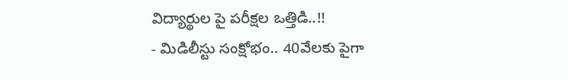విద్యార్థుల పై పరీక్షల ఒత్తిడి..!!
- మిడిలీస్టు సంక్షోభం.. 40వేలకు పైగా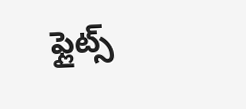ఫ్లైట్స్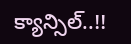క్యాన్సిల్..!!